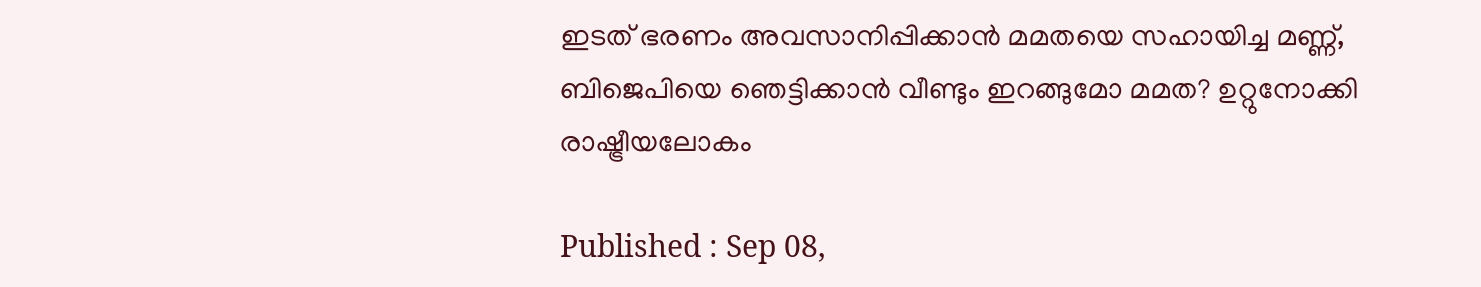ഇടത് ഭരണം അവസാനിപ്പിക്കാൻ മമതയെ സഹായിച്ച മണ്ണ്, ബിജെപിയെ ഞെട്ടിക്കാൻ വീണ്ടും ഇറങ്ങുമോ മമത? ഉറ്റുനോക്കി രാഷ്ട്രീയലോകം

Published : Sep 08,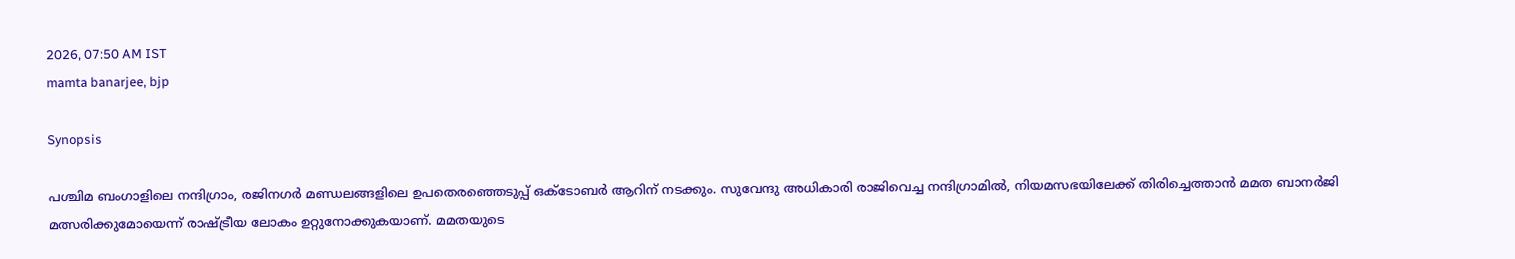2026, 07:50 AM IST
mamta banarjee, bjp

Synopsis

പശ്ചിമ ബംഗാളിലെ നന്ദിഗ്രാം, രജിനഗർ മണ്ഡലങ്ങളിലെ ഉപതെരഞ്ഞെടുപ്പ് ഒക്ടോബർ ആറിന് നടക്കും. സുവേന്ദു അധികാരി രാജിവെച്ച നന്ദിഗ്രാമിൽ, നിയമസഭയിലേക്ക് തിരിച്ചെത്താൻ മമത ബാനർജി മത്സരിക്കുമോയെന്ന് രാഷ്ട്രീയ ലോകം ഉറ്റുനോക്കുകയാണ്. മമതയുടെ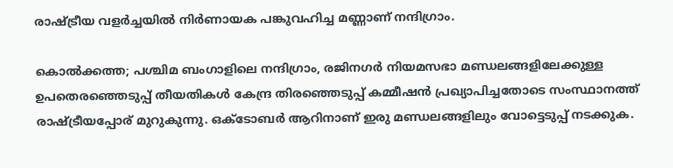രാഷ്ട്രീയ വളർച്ചയിൽ നിർണായക പങ്കുവഹിച്ച മണ്ണാണ് നന്ദിഗ്രാം.

കൊൽക്കത്ത; പശ്ചിമ ബംഗാളിലെ നന്ദിഗ്രാം, രജിനഗർ നിയമസഭാ മണ്ഡലങ്ങളിലേക്കുള്ള ഉപതെരഞ്ഞെടുപ്പ് തീയതികൾ കേന്ദ്ര തിരഞ്ഞെടുപ്പ് കമ്മീഷൻ പ്രഖ്യാപിച്ചതോടെ സംസ്ഥാനത്ത് രാഷ്ട്രീയപ്പോര് മുറുകുന്നു. ഒക്ടോബർ ആറിനാണ് ഇരു മണ്ഡലങ്ങളിലും വോട്ടെടുപ്പ് നടക്കുക.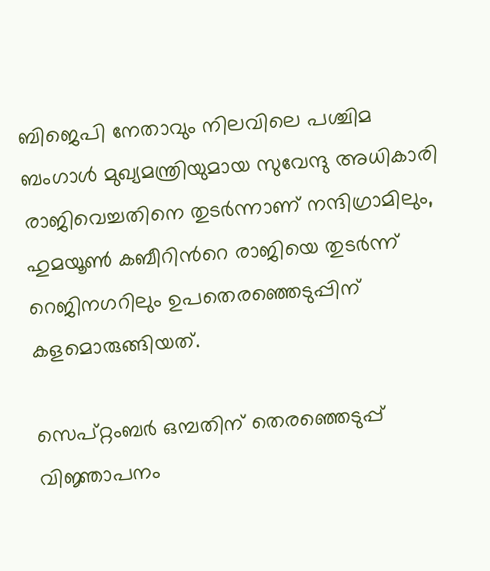ബിജെപി നേതാവും നിലവിലെ പശ്ചിമ ബംഗാൾ മുഖ്യമന്ത്രിയുമായ സുവേന്ദു അധികാരി രാജിവെച്ചതിനെ തുടർന്നാണ് നന്ദിഗ്രാമിലും, ഹുമയൂൺ കബീറിന്‍റെ രാജിയെ തുടർന്ന് റെജിനഗറിലും ഉപതെരഞ്ഞെടുപ്പിന് കളമൊരുങ്ങിയത്.

സെപ്റ്റംബർ ഒമ്പതിന് തെരഞ്ഞെടുപ്പ് വിജ്ഞാപനം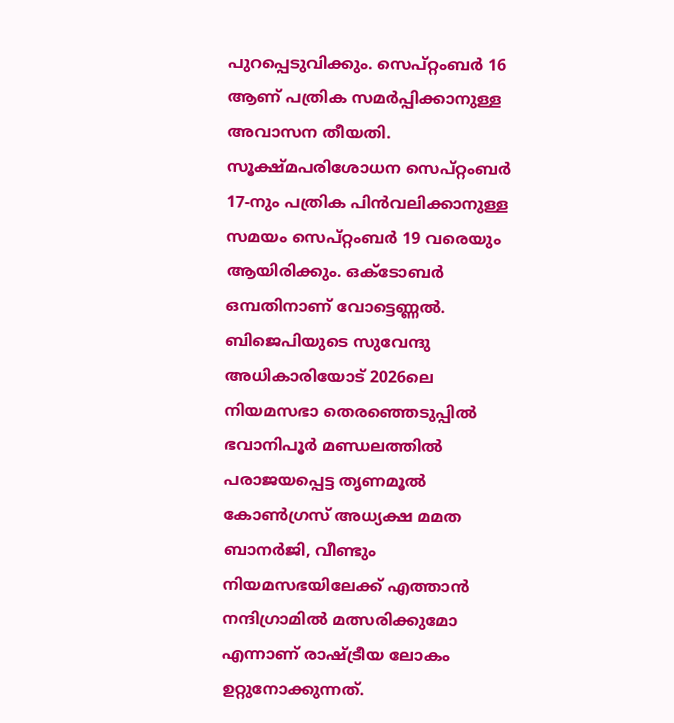പുറപ്പെടുവിക്കും. സെപ്റ്റംബർ 16 ആണ് പത്രിക സമർപ്പിക്കാനുള്ള അവാസന തീയതി. സൂക്ഷ്മപരിശോധന സെപ്റ്റംബർ 17-നും പത്രിക പിൻവലിക്കാനുള്ള സമയം സെപ്റ്റംബർ 19 വരെയും ആയിരിക്കും. ഒക്ടോബർ ഒമ്പതിനാണ് വോട്ടെണ്ണൽ. ബിജെപിയുടെ സുവേന്ദു അധികാരിയോട് 2026ലെ നിയമസഭാ തെരഞ്ഞെടുപ്പിൽ ഭവാനിപൂർ മണ്ഡലത്തിൽ പരാജയപ്പെട്ട തൃണമൂൽ കോൺഗ്രസ് അധ്യക്ഷ മമത ബാനർജി, വീണ്ടും നിയമസഭയിലേക്ക് എത്താൻ നന്ദിഗ്രാമിൽ മത്സരിക്കുമോ എന്നാണ് രാഷ്ട്രീയ ലോകം ഉറ്റുനോക്കുന്നത്.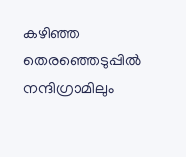കഴിഞ്ഞ തെരഞ്ഞെടുപ്പിൽ നന്ദിഗ്രാമിലും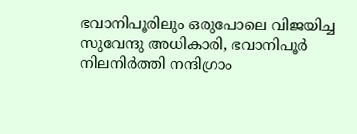ഭവാനിപൂരിലും ഒരുപോലെ വിജയിച്ച സുവേന്ദു അധികാരി, ഭവാനിപൂർ നിലനിർത്തി നന്ദിഗ്രാം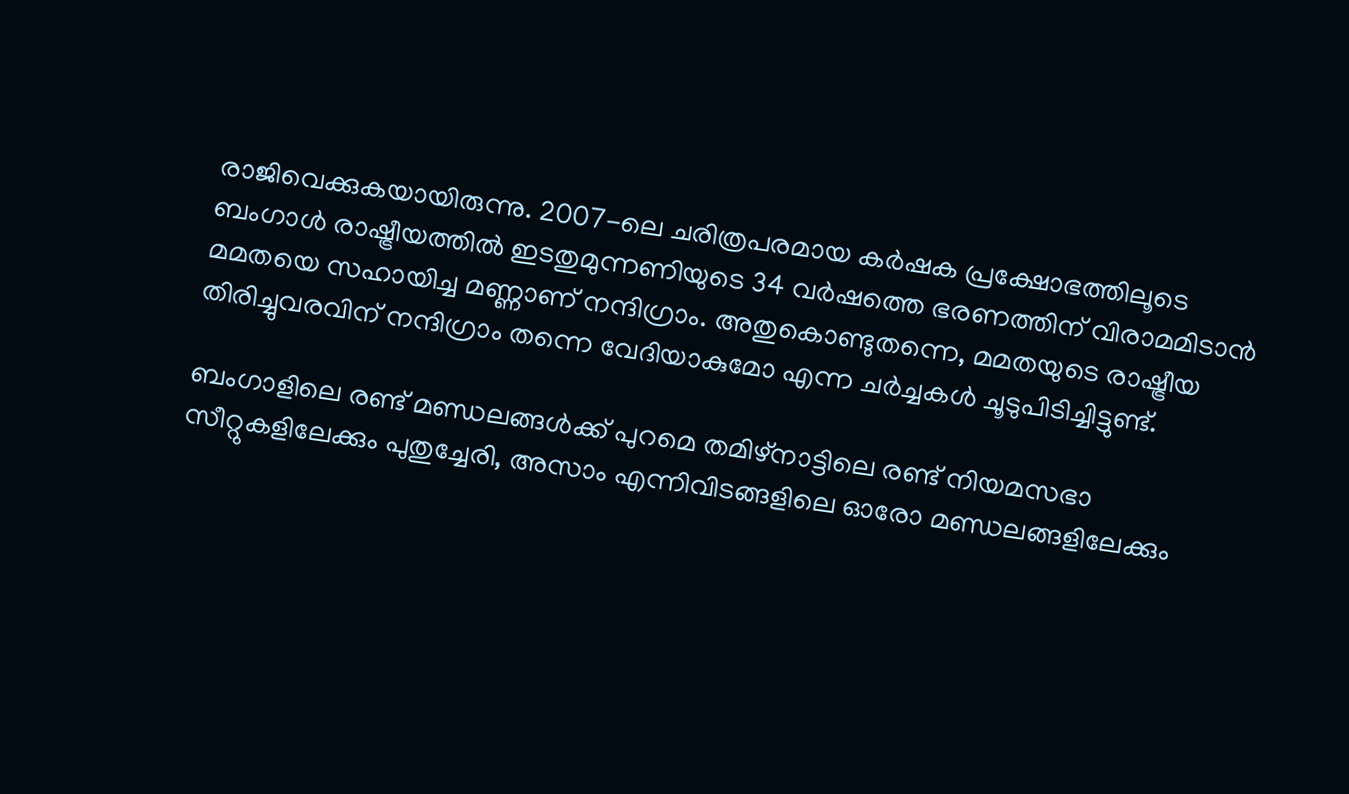രാജിവെക്കുകയായിരുന്നു. 2007-ലെ ചരിത്രപരമായ കർഷക പ്രക്ഷോഭത്തിലൂടെ ബംഗാൾ രാഷ്ട്രീയത്തിൽ ഇടതുമുന്നണിയുടെ 34 വർഷത്തെ ഭരണത്തിന് വിരാമമിടാൻ മമതയെ സഹായിച്ച മണ്ണാണ് നന്ദിഗ്രാം. അതുകൊണ്ടുതന്നെ, മമതയുടെ രാഷ്ട്രീയ തിരിച്ചുവരവിന് നന്ദിഗ്രാം തന്നെ വേദിയാകുമോ എന്ന ചർച്ചകൾ ചൂടുപിടിച്ചിട്ടുണ്ട്.

ബംഗാളിലെ രണ്ട് മണ്ഡലങ്ങൾക്ക് പുറമെ തമിഴ്‌നാട്ടിലെ രണ്ട് നിയമസഭാ സീറ്റുകളിലേക്കും പുതുച്ചേരി, അസാം എന്നിവിടങ്ങളിലെ ഓരോ മണ്ഡലങ്ങളിലേക്കും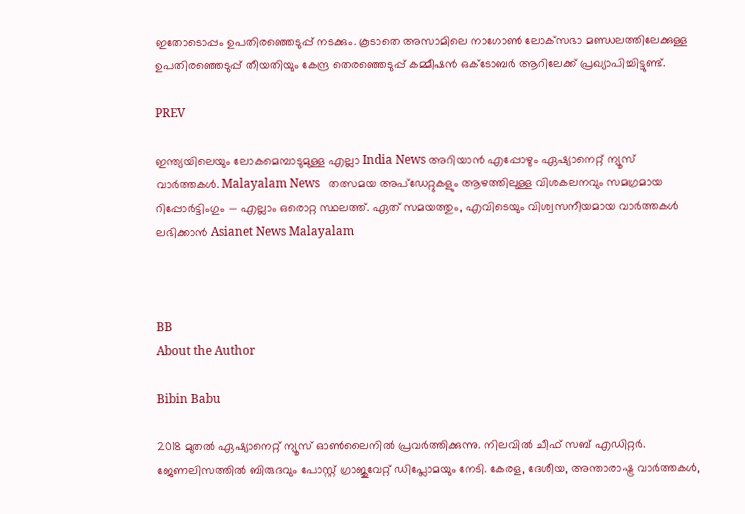ഇതോടൊപ്പം ഉപതിരഞ്ഞെടുപ്പ് നടക്കും. കൂടാതെ അസാമിലെ നാഗോൺ ലോക്‌സഭാ മണ്ഡലത്തിലേക്കുള്ള ഉപതിരഞ്ഞെടുപ്പ് തീയതിയും കേന്ദ്ര തെരഞ്ഞെടുപ്പ് കമ്മീഷൻ ഒക്ടോബർ ആറിലേക്ക് പ്രഖ്യാപിച്ചിട്ടുണ്ട്.

PREV

ഇന്ത്യയിലെയും ലോകമെമ്പാടുമുള്ള എല്ലാ India News അറിയാൻ എപ്പോഴും ഏഷ്യാനെറ്റ് ന്യൂസ് വാർത്തകൾ. Malayalam News   തത്സമയ അപ്‌ഡേറ്റുകളും ആഴത്തിലുള്ള വിശകലനവും സമഗ്രമായ റിപ്പോർട്ടിംഗും — എല്ലാം ഒരൊറ്റ സ്ഥലത്ത്. ഏത് സമയത്തും, എവിടെയും വിശ്വസനീയമായ വാർത്തകൾ ലഭിക്കാൻ Asianet News Malayalam



BB
About the Author

Bibin Babu

2018 മുതല്‍ ഏഷ്യാനെറ്റ് ന്യൂസ് ഓണ്‍ലൈനില്‍ പ്രവര്‍ത്തിക്കുന്നു. നിലവില്‍ ചീഫ് സബ് എഡിറ്റർ. ജേണലിസത്തില്‍ ബിരുദവും പോസ്റ്റ് ഗ്രാജുവേറ്റ് ഡിപ്ലോമയും നേടി. കേരള, ദേശീയ, അന്താരാഷ്ട്ര വാര്‍ത്തകള്‍,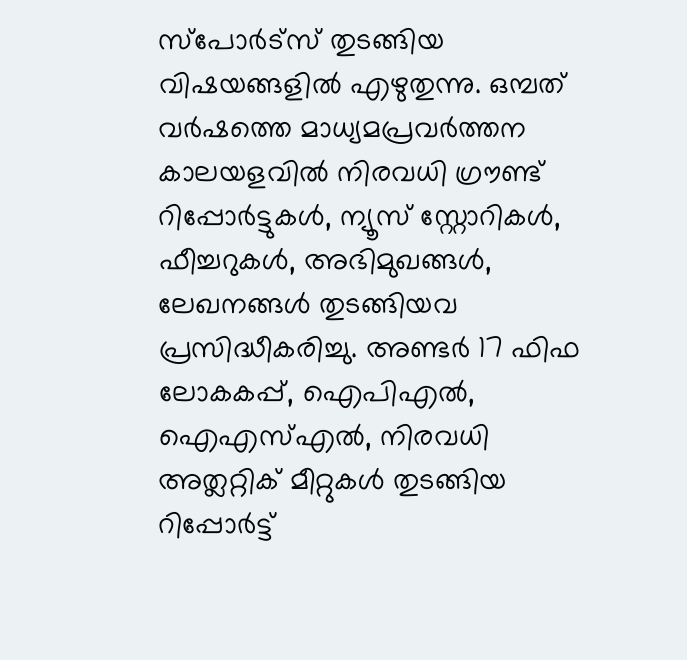സ്പോര്‍ട്സ് തുടങ്ങിയ വിഷയങ്ങളില്‍ എഴുതുന്നു. ഒമ്പത് വര്‍ഷത്തെ മാധ്യമപ്രവര്‍ത്തന കാലയളവില്‍ നിരവധി ഗ്രൗണ്ട് റിപ്പോര്‍ട്ടുകള്‍, ന്യൂസ് സ്റ്റോറികള്‍, ഫീച്ചറുകള്‍, അഭിമുഖങ്ങള്‍, ലേഖനങ്ങള്‍ തുടങ്ങിയവ പ്രസിദ്ധീകരിച്ചു. അണ്ടര്‍ 17 ഫിഫ ലോകകപ്പ്, ഐപിഎൽ, ഐഎസ്എൽ, നിരവധി അത്ലറ്റിക് മീറ്റുകൾ തുടങ്ങിയ റിപ്പോര്‍ട്ട്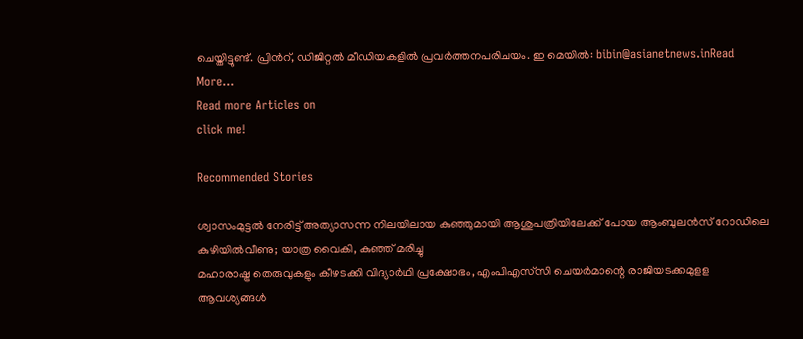ചെയ്തിട്ടുണ്ട്. പ്രിന്‍റ്, ഡിജിറ്റല്‍ മീഡിയകളില്‍ പ്രവര്‍ത്തനപരിചയം. ഇ മെയില്‍: bibin@asianetnews.inRead More...
Read more Articles on
click me!

Recommended Stories

ശ്വാസംമുട്ടൽ നേരിട്ട് അത്യാസന്ന നിലയിലായ കുഞ്ഞുമായി ആശുപത്രിയിലേക്ക് പോയ ആംബുലൻസ് റോഡിലെ കുഴിയിൽവീണു; യാത്ര വൈകി, കുഞ്ഞ് മരിച്ചു
മഹാരാഷ്ട്ര തെരുവുകളും കീഴടക്കി വിദ്യാർഥി പ്രക്ഷോഭം, എംപിഎസ്‍സി ചെയർമാന്റെ രാജിയടക്കമുളള ആവശ്യങ്ങൾ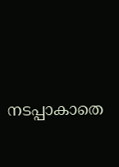നടപ്പാകാതെ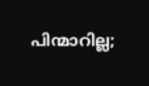പിന്മാറില്ല;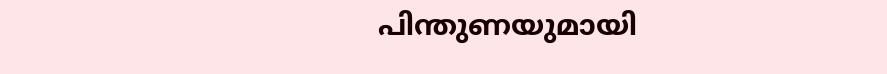പിന്തുണയുമായി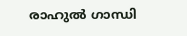രാഹുൽ ഗാന്ധി